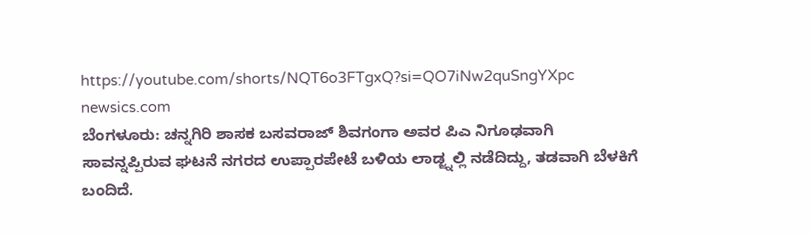https://youtube.com/shorts/NQT6o3FTgxQ?si=QO7iNw2quSngYXpc
newsics.com
ಬೆಂಗಳೂರು: ಚನ್ನಗಿರಿ ಶಾಸಕ ಬಸವರಾಜ್ ಶಿವಗಂಗಾ ಅವರ ಪಿಎ ನಿಗೂಢವಾಗಿ ಸಾವನ್ನಪ್ಪಿರುವ ಘಟನೆ ನಗರದ ಉಪ್ಪಾರಪೇಟೆ ಬಳಿಯ ಲಾಡ್ಜ್ನಲ್ಲಿ ನಡೆದಿದ್ದು, ತಡವಾಗಿ ಬೆಳಕಿಗೆ ಬಂದಿದೆ.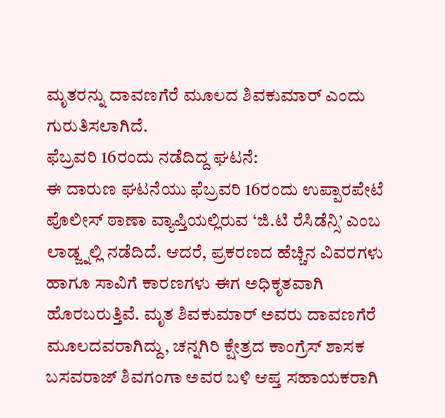ಮೃತರನ್ನು ದಾವಣಗೆರೆ ಮೂಲದ ಶಿವಕುಮಾರ್ ಎಂದು ಗುರುತಿಸಲಾಗಿದೆ.
ಫೆಬ್ರವರಿ 16ರಂದು ನಡೆದಿದ್ದ ಘಟನೆ:
ಈ ದಾರುಣ ಘಟನೆಯು ಫೆಬ್ರವರಿ 16ರಂದು ಉಪ್ಪಾರಪೇಟೆ ಪೊಲೀಸ್ ಠಾಣಾ ವ್ಯಾಪ್ತಿಯಲ್ಲಿರುವ ‘ಜಿ.ಟಿ ರೆಸಿಡೆನ್ಸಿ’ ಎಂಬ ಲಾಡ್ಜ್ನಲ್ಲಿ ನಡೆದಿದೆ. ಆದರೆ, ಪ್ರಕರಣದ ಹೆಚ್ಚಿನ ವಿವರಗಳು ಹಾಗೂ ಸಾವಿಗೆ ಕಾರಣಗಳು ಈಗ ಅಧಿಕೃತವಾಗಿ ಹೊರಬರುತ್ತಿವೆ. ಮೃತ ಶಿವಕುಮಾರ್ ಅವರು ದಾವಣಗೆರೆ ಮೂಲದವರಾಗಿದ್ದು, ಚನ್ನಗಿರಿ ಕ್ಷೇತ್ರದ ಕಾಂಗ್ರೆಸ್ ಶಾಸಕ ಬಸವರಾಜ್ ಶಿವಗಂಗಾ ಅವರ ಬಳಿ ಆಪ್ತ ಸಹಾಯಕರಾಗಿ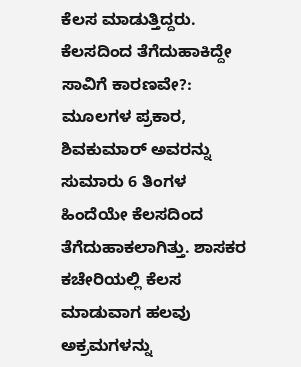ಕೆಲಸ ಮಾಡುತ್ತಿದ್ದರು.
ಕೆಲಸದಿಂದ ತೆಗೆದುಹಾಕಿದ್ದೇ ಸಾವಿಗೆ ಕಾರಣವೇ?:
ಮೂಲಗಳ ಪ್ರಕಾರ, ಶಿವಕುಮಾರ್ ಅವರನ್ನು ಸುಮಾರು 6 ತಿಂಗಳ ಹಿಂದೆಯೇ ಕೆಲಸದಿಂದ ತೆಗೆದುಹಾಕಲಾಗಿತ್ತು. ಶಾಸಕರ ಕಚೇರಿಯಲ್ಲಿ ಕೆಲಸ ಮಾಡುವಾಗ ಹಲವು ಅಕ್ರಮಗಳನ್ನು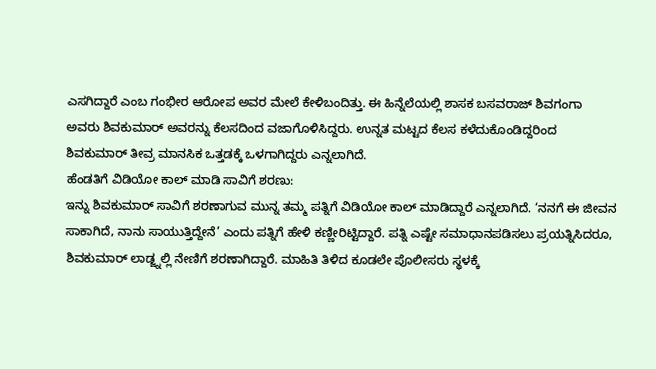ಎಸಗಿದ್ದಾರೆ ಎಂಬ ಗಂಭೀರ ಆರೋಪ ಅವರ ಮೇಲೆ ಕೇಳಿಬಂದಿತ್ತು. ಈ ಹಿನ್ನೆಲೆಯಲ್ಲಿ ಶಾಸಕ ಬಸವರಾಜ್ ಶಿವಗಂಗಾ ಅವರು ಶಿವಕುಮಾರ್ ಅವರನ್ನು ಕೆಲಸದಿಂದ ವಜಾಗೊಳಿಸಿದ್ದರು. ಉನ್ನತ ಮಟ್ಟದ ಕೆಲಸ ಕಳೆದುಕೊಂಡಿದ್ದರಿಂದ ಶಿವಕುಮಾರ್ ತೀವ್ರ ಮಾನಸಿಕ ಒತ್ತಡಕ್ಕೆ ಒಳಗಾಗಿದ್ದರು ಎನ್ನಲಾಗಿದೆ.
ಹೆಂಡತಿಗೆ ವಿಡಿಯೋ ಕಾಲ್ ಮಾಡಿ ಸಾವಿಗೆ ಶರಣು:
ಇನ್ನು ಶಿವಕುಮಾರ್ ಸಾವಿಗೆ ಶರಣಾಗುವ ಮುನ್ನ ತಮ್ಮ ಪತ್ನಿಗೆ ವಿಡಿಯೋ ಕಾಲ್ ಮಾಡಿದ್ದಾರೆ ಎನ್ನಲಾಗಿದೆ. ‘ನನಗೆ ಈ ಜೀವನ ಸಾಕಾಗಿದೆ, ನಾನು ಸಾಯುತ್ತಿದ್ದೇನೆ’ ಎಂದು ಪತ್ನಿಗೆ ಹೇಳಿ ಕಣ್ಣೀರಿಟ್ಟಿದ್ದಾರೆ. ಪತ್ನಿ ಎಷ್ಟೇ ಸಮಾಧಾನಪಡಿಸಲು ಪ್ರಯತ್ನಿಸಿದರೂ, ಶಿವಕುಮಾರ್ ಲಾಡ್ಜ್ನಲ್ಲಿ ನೇಣಿಗೆ ಶರಣಾಗಿದ್ದಾರೆ. ಮಾಹಿತಿ ತಿಳಿದ ಕೂಡಲೇ ಪೊಲೀಸರು ಸ್ಥಳಕ್ಕೆ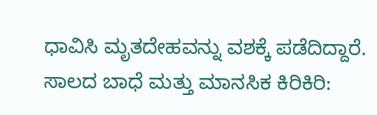ಧಾವಿಸಿ ಮೃತದೇಹವನ್ನು ವಶಕ್ಕೆ ಪಡೆದಿದ್ದಾರೆ.
ಸಾಲದ ಬಾಧೆ ಮತ್ತು ಮಾನಸಿಕ ಕಿರಿಕಿರಿ: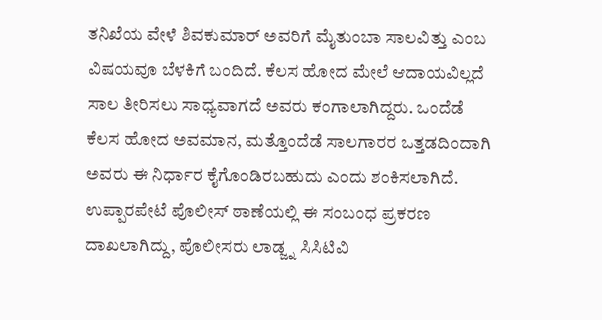ತನಿಖೆಯ ವೇಳೆ ಶಿವಕುಮಾರ್ ಅವರಿಗೆ ಮೈತುಂಬಾ ಸಾಲವಿತ್ತು ಎಂಬ ವಿಷಯವೂ ಬೆಳಕಿಗೆ ಬಂದಿದೆ. ಕೆಲಸ ಹೋದ ಮೇಲೆ ಆದಾಯವಿಲ್ಲದೆ ಸಾಲ ತೀರಿಸಲು ಸಾಧ್ಯವಾಗದೆ ಅವರು ಕಂಗಾಲಾಗಿದ್ದರು. ಒಂದೆಡೆ ಕೆಲಸ ಹೋದ ಅವಮಾನ, ಮತ್ತೊಂದೆಡೆ ಸಾಲಗಾರರ ಒತ್ತಡದಿಂದಾಗಿ ಅವರು ಈ ನಿರ್ಧಾರ ಕೈಗೊಂಡಿರಬಹುದು ಎಂದು ಶಂಕಿಸಲಾಗಿದೆ. ಉಪ್ಪಾರಪೇಟೆ ಪೊಲೀಸ್ ಠಾಣೆಯಲ್ಲಿ ಈ ಸಂಬಂಧ ಪ್ರಕರಣ ದಾಖಲಾಗಿದ್ದು, ಪೊಲೀಸರು ಲಾಡ್ಜ್ನ ಸಿಸಿಟಿವಿ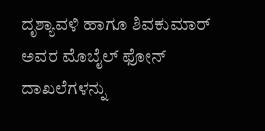ದೃಶ್ಯಾವಳಿ ಹಾಗೂ ಶಿವಕುಮಾರ್ ಅವರ ಮೊಬೈಲ್ ಫೋನ್ ದಾಖಲೆಗಳನ್ನು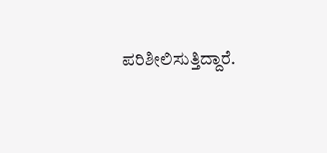ಪರಿಶೀಲಿಸುತ್ತಿದ್ದಾರೆ.